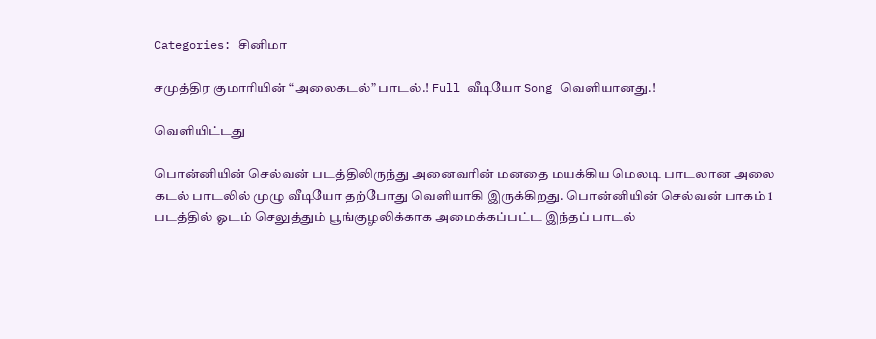Categories: சினிமா

சமுத்திர குமாரியின் “அலைகடல்” பாடல்.! Full வீடியோ Song வெளியானது.!

வெளியிட்டது

பொன்னியின் செல்வன் படத்திலிருந்து அனைவரின் மனதை மயக்கிய மெலடி பாடலான அலை கடல் பாடலில் முழு வீடியோ தற்போது வெளியாகி இருக்கிறது. பொன்னியின் செல்வன் பாகம் 1 படத்தில் ஓடம் செலுத்தும் பூங்குழலிக்காக அமைக்கப்பட்ட இந்தப் பாடல்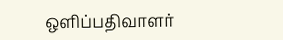ஒளிப்பதிவாளர்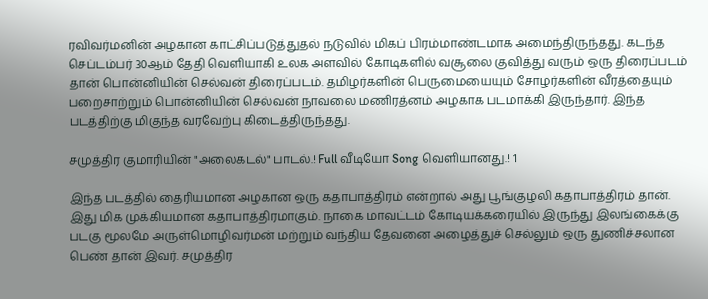ரவிவர்மனின் அழகான காட்சிப்படுத்துதல் நடுவில் மிகப் பிரம்மாண்டமாக அமைந்திருந்தது. கடந்த செப்டம்பர் 30ஆம் தேதி வெளியாகி உலக அளவில் கோடிகளில் வசூலை குவித்து வரும் ஒரு திரைப்படம் தான் பொன்னியின் செல்வன் திரைப்படம். தமிழர்களின் பெருமையையும் சோழர்களின் வீரத்தையும் பறைசாற்றும் பொன்னியின் செல்வன் நாவலை மணிரத்னம் அழகாக படமாக்கி இருந்தார். இந்த படத்திற்கு மிகுந்த வரவேற்பு கிடைத்திருந்தது.

சமுத்திர குமாரியின் "அலைகடல்" பாடல்.! Full வீடியோ Song வெளியானது.! 1

இந்த படத்தில் தைரியமான அழகான ஒரு கதாபாத்திரம் என்றால் அது பூங்குழலி கதாபாத்திரம் தான். இது மிக முக்கியமான கதாபாத்திரமாகும். நாகை மாவட்டம் கோடியக்கரையில் இருந்து இலங்கைக்கு படகு மூலமே அருள்மொழிவர்மன் மற்றும் வந்திய தேவனை அழைத்துச் செல்லும் ஒரு துணிச்சலான பெண் தான் இவர். சமுத்திர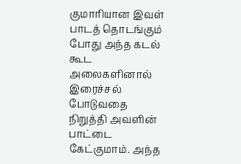குமாரியான இவள் பாடத் தொடங்கும் போது அந்த கடல் கூட அலைகளினால் இரைச்சல் போடுவதை நிறுத்தி அவளின் பாட்டை கேட்குமாம். அந்த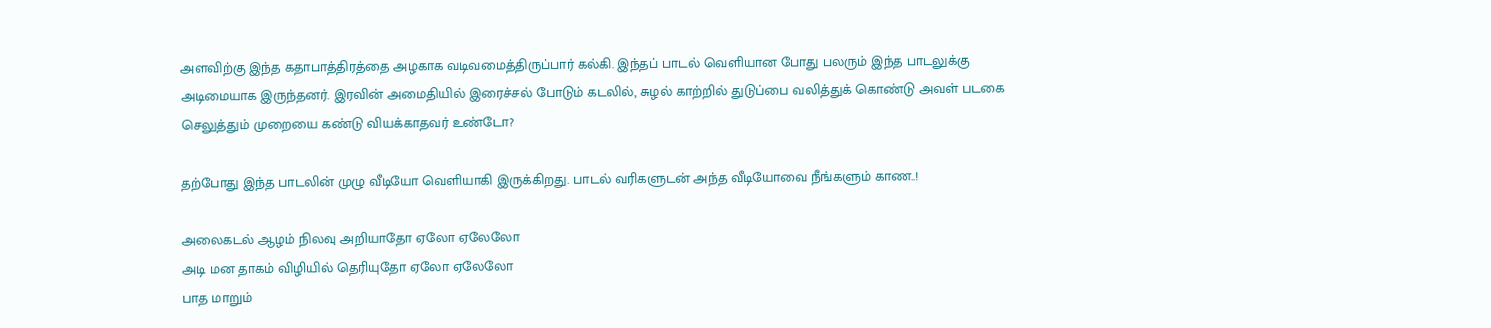அளவிற்கு இந்த கதாபாத்திரத்தை அழகாக வடிவமைத்திருப்பார் கல்கி. இந்தப் பாடல் வெளியான போது பலரும் இந்த பாடலுக்கு அடிமையாக இருந்தனர். இரவின் அமைதியில் இரைச்சல் போடும் கடலில், சுழல் காற்றில் துடுப்பை வலித்துக் கொண்டு அவள் படகை செலுத்தும் முறையை கண்டு வியக்காதவர் உண்டோ?

தற்போது இந்த பாடலின் முழு வீடியோ வெளியாகி இருக்கிறது. பாடல் வரிகளுடன் அந்த வீடியோவை நீங்களும் காண..!

அலைகடல் ஆழம் நிலவு அறியாதோ ஏலோ ஏலேலோ
அடி மன தாகம் விழியில் தெரியுதோ ஏலோ ஏலேலோ
பாத மாறும்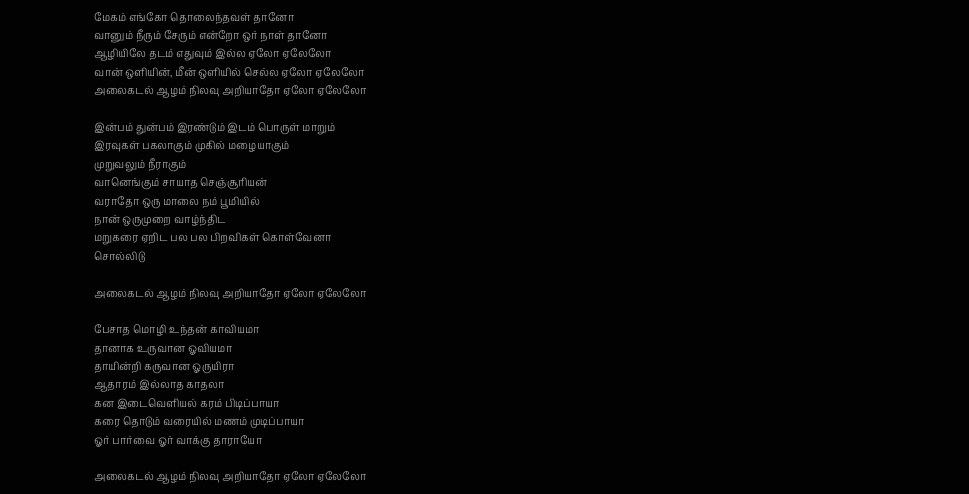மேகம் எங்கோ தொலைந்தவள் தானோ
வானும் நீரும் சேரும் என்றோ ஒர் நாள் தானோ
ஆழியிலே தடம் எதுவும் இல்ல ஏலோ ஏலேலோ
வான் ஒளியின், மீன் ஒளியில் செல்ல ஏலோ ஏலேலோ
அலைகடல் ஆழம் நிலவு அறியாதோ ஏலோ ஏலேலோ

இன்பம் துன்பம் இரண்டும் இடம் பொருள் மாறும்
இரவுகள் பகலாகும் முகில் மழையாகும்
முறுவலும் நீராகும்
வானெங்கும் சாயாத செஞ்சூரியன்
வராதோ ஒரு மாலை நம் பூமியில்
நான் ஒருமுறை வாழ்ந்திட
மறுகரை ஏறிட பல பல பிறவிகள் கொள்வேனா
சொல்லிடு

அலைகடல் ஆழம் நிலவு அறியாதோ ஏலோ ஏலேலோ

பேசாத மொழி உந்தன் காவியமா
தானாக உருவான ஓவியமா
தாயின்றி கருவான ஓருயிரா
ஆதாரம் இல்லாத காதலா
கன இடைவெளியல் கரம் பிடிப்பாயா
கரை தொடும் வரையில் மணம் முடிப்பாயா
ஓர் பார்வை ஓர் வாக்கு தாராயோ

அலைகடல் ஆழம் நிலவு அறியாதோ ஏலோ ஏலேலோ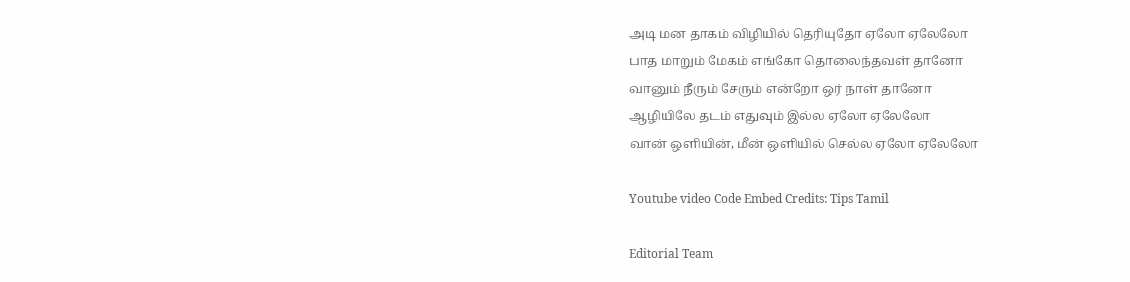அடி மன தாகம் விழியில் தெரியுதோ ஏலோ ஏலேலோ
பாத மாறும் மேகம் எங்கோ தொலைந்தவள் தானோ
வானும் நீரும் சேரும் என்றோ ஒர் நாள் தானோ
ஆழியிலே தடம் எதுவும் இல்ல ஏலோ ஏலேலோ
வான் ஒளியின், மீன் ஒளியில் செல்ல ஏலோ ஏலேலோ

Youtube video Code Embed Credits: Tips Tamil

Editorial Team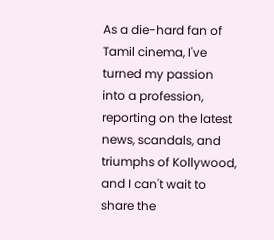As a die-hard fan of Tamil cinema, I've turned my passion into a profession, reporting on the latest news, scandals, and triumphs of Kollywood, and I can't wait to share the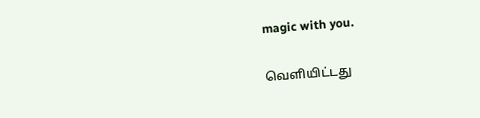magic with you.

வெளியிட்டது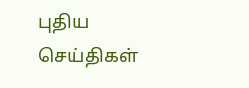புதிய செய்திகள்